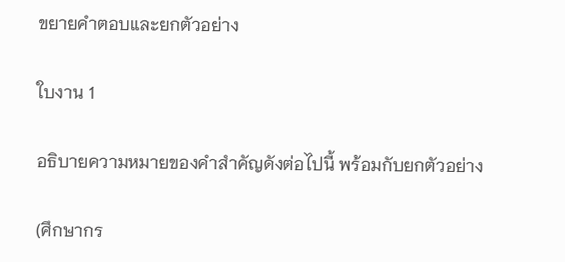ขยายคำตอบและยกตัวอย่าง

ใบงาน 1

อธิบายความหมายของคำสำคัญดังต่อไปนี้ พร้อมกับยกตัวอย่าง

(ศึกษากร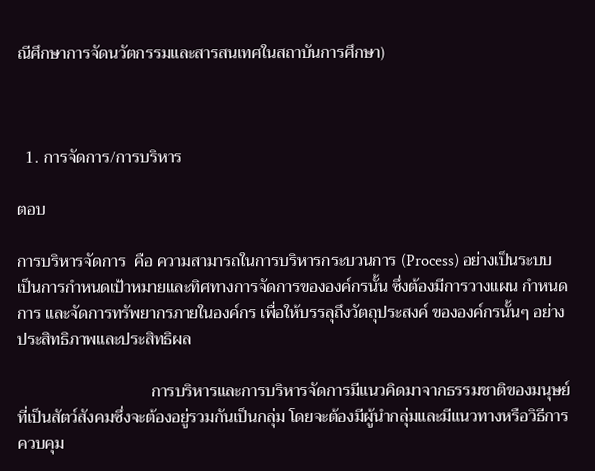ณีศึกษาการจัดนวัตกรรมและสารสนเทศในสถาบันการศึกษา)



  1. การจัดการ/การบริหาร

ตอบ

การบริหารจัดการ  คือ ความสามารถในการบริหารกระบวนการ (Process) อย่างเป็นระบบ  เป็นการกำหนดเป้าหมายและทิศทางการจัดการขององค์กรนั้น ซึ่งต้องมีการวางแผน กำหนดการ และจัดการทรัพยากรภายในองค์กร เพื่อให้บรรลุถึงวัตถุประสงค์ ขององค์กรนั้นๆ อย่างประสิทธิภาพและประสิทธิผล

                                การบริหารและการบริหารจัดการมีแนวคิดมาจากธรรมชาติของมนุษย์ที่เป็นสัตว์สังคมซึ่งจะต้องอยู่รวมกันเป็นกลุ่ม โดยจะต้องมีผู้นำกลุ่มและมีแนวทางหรือวิธีการควบคุม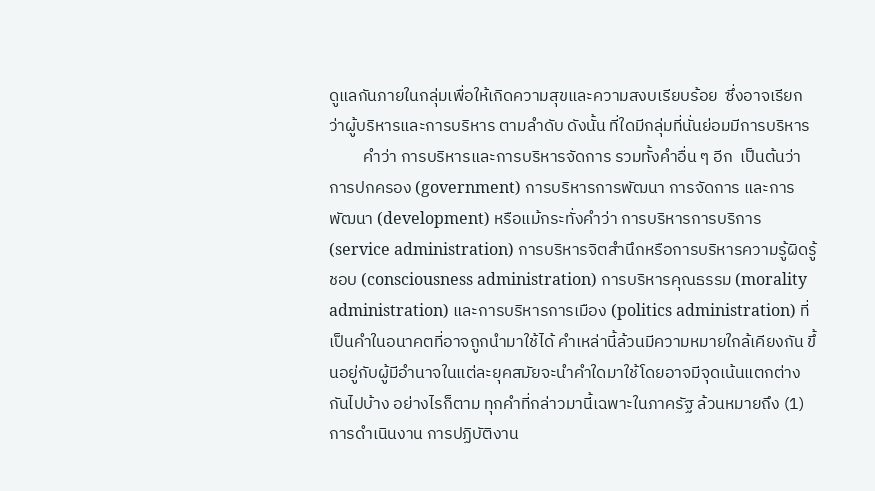ดูแลกันภายในกลุ่มเพื่อให้เกิดความสุขและความสงบเรียบร้อย  ซึ่งอาจเรียกว่าผู้บริหารและการบริหาร ตามลำดับ ดังนั้น ที่ใดมีกลุ่มที่นั่นย่อมมีการบริหาร
         คำว่า การบริหารและการบริหารจัดการ รวมทั้งคำอื่น ๆ อีก  เป็นต้นว่า การปกครอง (government) การบริหารการพัฒนา การจัดการ และการพัฒนา (development) หรือแม้กระทั่งคำว่า การบริหารการบริการ (service administration) การบริหารจิตสำนึกหรือการบริหารความรู้ผิดรู้ชอบ (consciousness administration) การบริหารคุณธรรม (morality administration) และการบริหารการเมือง (politics administration) ที่เป็นคำในอนาคตที่อาจถูกนำมาใช้ได้ คำเหล่านี้ล้วนมีความหมายใกล้เคียงกัน ขึ้นอยู่กับผู้มีอำนาจในแต่ละยุคสมัยจะนำคำใดมาใช้โดยอาจมีจุดเน้นแตกต่างกันไปบ้าง อย่างไรก็ตาม ทุกคำที่กล่าวมานี้เฉพาะในภาครัฐ ล้วนหมายถึง (1) การดำเนินงาน การปฏิบัติงาน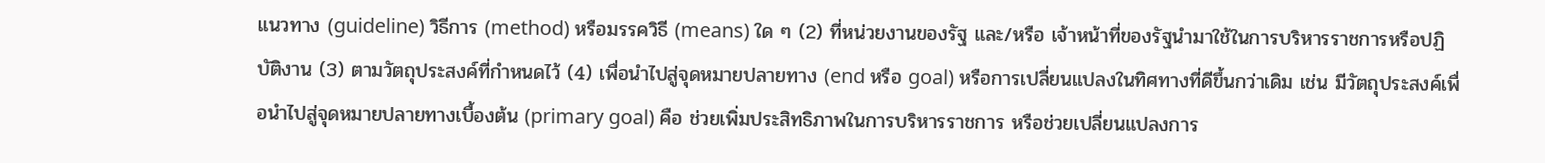แนวทาง (guideline) วิธีการ (method) หรือมรรควิธี (means) ใด ๆ (2) ที่หน่วยงานของรัฐ และ/หรือ เจ้าหน้าที่ของรัฐนำมาใช้ในการบริหารราชการหรือปฏิบัติงาน (3) ตามวัตถุประสงค์ที่กำหนดไว้ (4) เพื่อนำไปสู่จุดหมายปลายทาง (end หรือ goal) หรือการเปลี่ยนแปลงในทิศทางที่ดีขึ้นกว่าเดิม เช่น มีวัตถุประสงค์เพื่อนำไปสู่จุดหมายปลายทางเบื้องต้น (primary goal) คือ ช่วยเพิ่มประสิทธิภาพในการบริหารราชการ หรือช่วยเปลี่ยนแปลงการ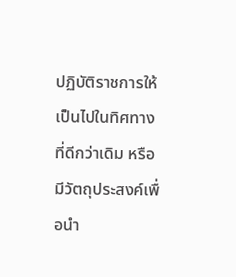ปฏิบัติราชการให้เป็นไปในทิศทางที่ดีกว่าเดิม หรือมีวัตถุประสงค์เพื่อนำ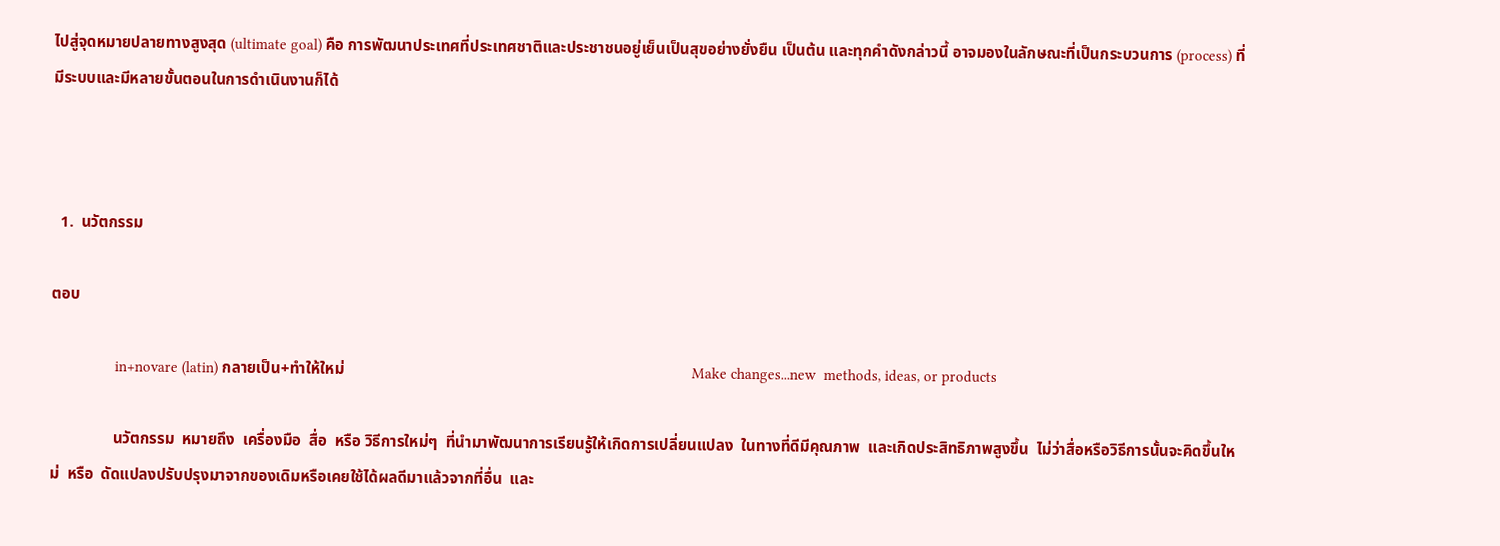ไปสู่จุดหมายปลายทางสูงสุด (ultimate goal) คือ การพัฒนาประเทศที่ประเทศชาติและประชาชนอยู่เย็นเป็นสุขอย่างยั่งยืน เป็นต้น และทุกคำดังกล่าวนี้ อาจมองในลักษณะที่เป็นกระบวนการ (process) ที่มีระบบและมีหลายขั้นตอนในการดำเนินงานก็ได้



  1.  นวัตกรรม

ตอบ

                in+novare (latin) กลายเป็น+ทำให้ใหม่                                                                                         Make changes...new  methods, ideas, or products

                นวัตกรรม  หมายถึง  เครื่องมือ  สื่อ  หรือ วิธีการใหม่ๆ  ที่นำมาพัฒนาการเรียนรู้ให้เกิดการเปลี่ยนแปลง  ในทางที่ดีมีคุณภาพ  และเกิดประสิทธิภาพสูงขึ้น  ไม่ว่าสื่อหรือวิธีการนั้นจะคิดขึ้นใหม่  หรือ  ดัดแปลงปรับปรุงมาจากของเดิมหรือเคยใช้ได้ผลดีมาแล้วจากที่อื่น  และ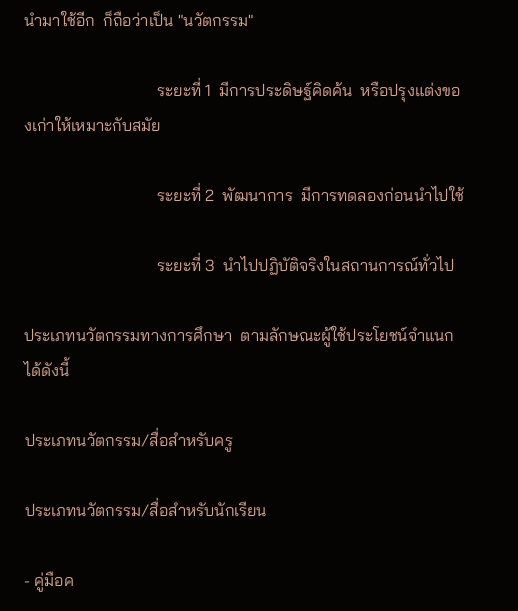นำมาใช้อีก  ก็ถือว่าเป็น "นวัตกรรม"

                                ระยะที่ 1  มีการประดิษฐ์คิดค้น  หรือปรุงแต่งของเก่าให้เหมาะกับสมัย

                                ระยะที่ 2  พัฒนาการ  มีการทดลองก่อนนำไปใช้

                                ระยะที่ 3  นำไปปฏิบัติจริงในสถานการณ์ทั่วไป

ประเภทนวัตกรรมทางการศึกษา  ตามลักษณะผู้ใช้ประโยชน์จำแนกได้ดังนี้

ประเภทนวัตกรรม/สื่อสำหรับครู

ประเภทนวัตกรรม/สื่อสำหรับนักเรียน

- คู่มือค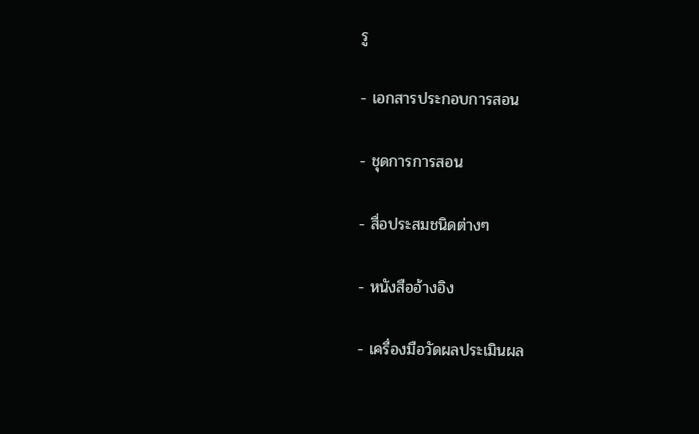รู

- เอกสารประกอบการสอน

- ชุดการการสอน

- สื่อประสมชนิดต่างๆ

- หนังสืออ้างอิง

- เครื่องมือวัดผลประเมินผล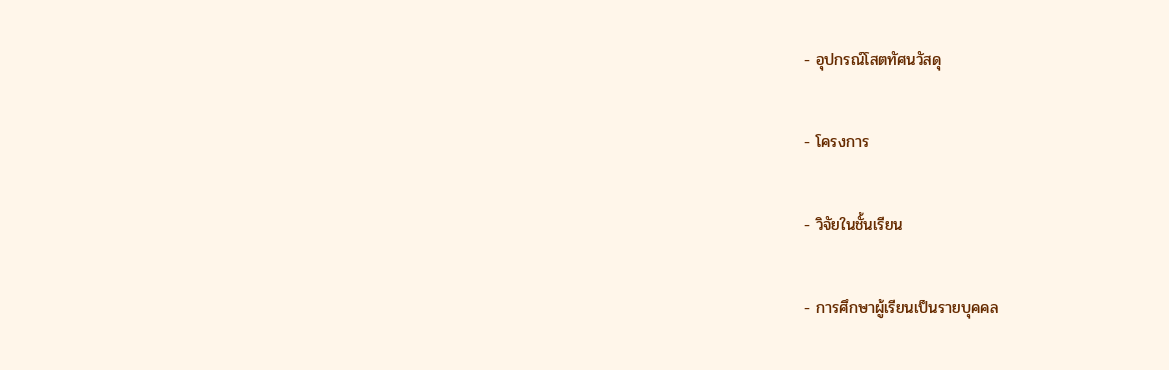- อุปกรณ์โสตทัศนวัสดุ

- โครงการ

- วิจัยในชั้นเรียน

- การศึกษาผู้เรียนเป็นรายบุคคล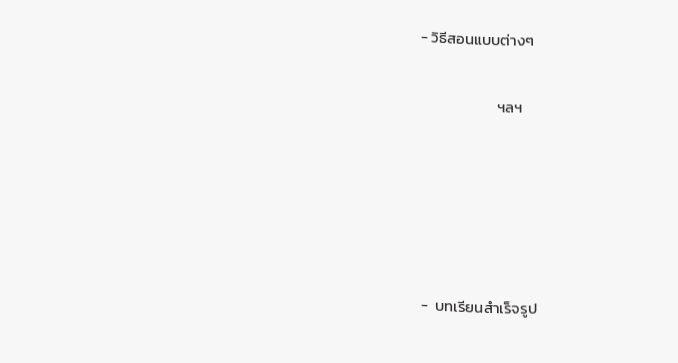- วิธีสอนแบบต่างๆ

                      ฯลฯ





-  บทเรียนสำเร็จรูป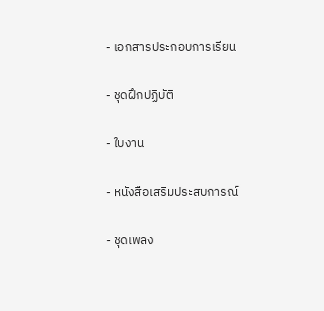- เอกสารประกอบการเรียน

- ชุดฝึกปฏิบัติ

- ใบงาน

- หนังสือเสริมประสบการณ์

- ชุดเพลง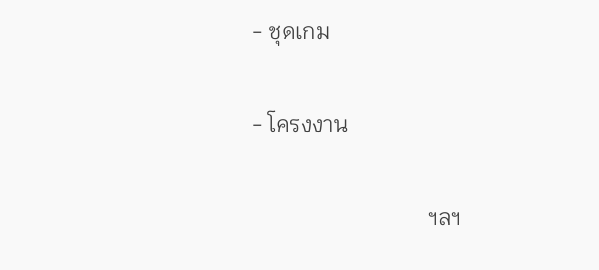- ชุดเกม

- โครงงาน

                               ฯลฯ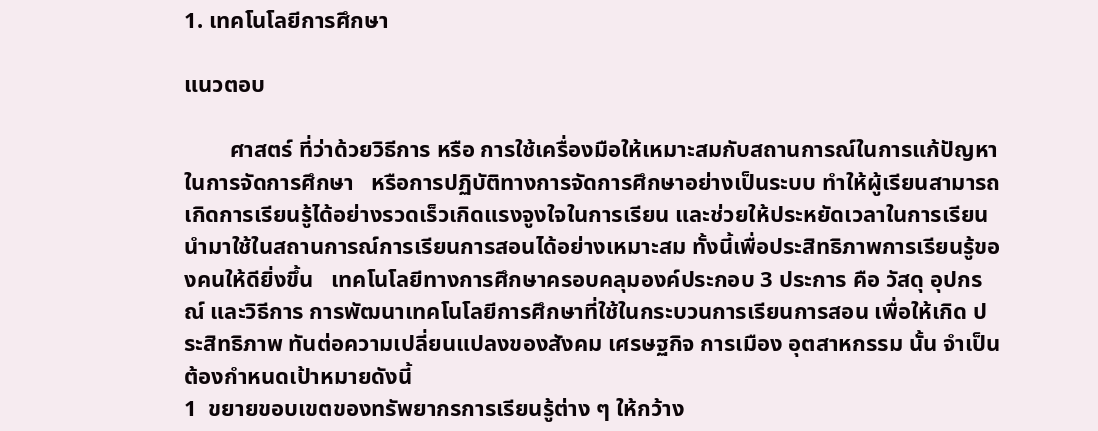1. เทคโนโลยีการศึกษา

แนวตอบ

        ศาสตร์ ที่ว่าด้วยวิธีการ หรือ การใช้เครื่องมือให้เหมาะสมกับสถานการณ์ในการแก้ปัญหาในการจัดการศึกษา   หรือการปฏิบัติทางการจัดการศึกษาอย่างเป็นระบบ ทำให้ผู้เรียนสามารถเกิดการเรียนรู้ได้อย่างรวดเร็วเกิดแรงจูงใจในการเรียน และช่วยให้ประหยัดเวลาในการเรียน   นำมาใช้ในสถานการณ์การเรียนการสอนได้อย่างเหมาะสม ทั้งนี้เพื่อประสิทธิภาพการเรียนรู้ของคนให้ดียิ่งขึ้น   เทคโนโลยีทางการศึกษาครอบคลุมองค์ประกอบ 3 ประการ คือ วัสดุ อุปกรณ์ และวิธีการ การพัฒนาเทคโนโลยีการศึกษาที่ใช้ในกระบวนการเรียนการสอน เพื่อให้เกิด ประสิทธิภาพ ทันต่อความเปลี่ยนแปลงของสังคม เศรษฐกิจ การเมือง อุตสาหกรรม นั้น จำเป็นต้องกำหนดเป้าหมายดังนี้
1  ขยายขอบเขตของทรัพยากรการเรียนรู้ต่าง ๆ ให้กว้าง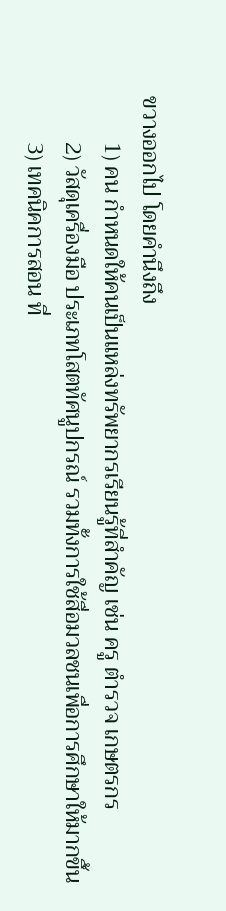ขวางออกไป โดยคำนึงถึง
        1) คน กำหนดให้คนเป็นแหล่งทรัพยากรเรียนรู้ที่สำคัญ เช่น ครู ตำรวจ เกษตรกร
        2) วัสดุเครื่องมือ ประเภทโสตทัศนูปกรณ์ รวมทั้งการใช้สื่อมวลชนเพื่อการศึกษาให้มากขึ้น
        3) เทคนิคการสอน ที่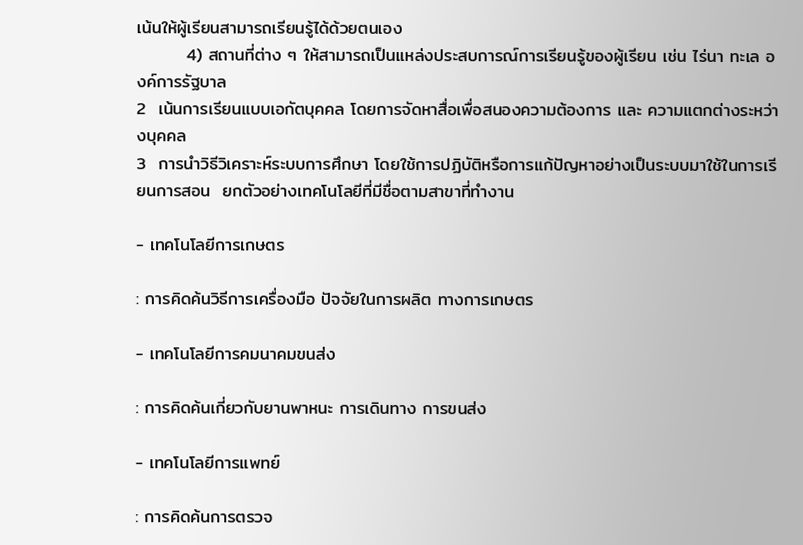เน้นให้ผู้เรียนสามารถเรียนรู้ได้ด้วยตนเอง
        4) สถานที่ต่าง ๆ ให้สามารถเป็นแหล่งประสบการณ์การเรียนรู้ของผู้เรียน เช่น ไร่นา ทะเล องค์การรัฐบาล
2  เน้นการเรียนแบบเอกัตบุคคล โดยการจัดหาสื่อเพื่อสนองความต้องการ และ ความแตกต่างระหว่างบุคคล
3  การนำวิธีวิเคราะห์ระบบการศึกษา โดยใช้การปฏิบัติหรือการแก้ปัญหาอย่างเป็นระบบมาใช้ในการเรียนการสอน  ยกตัวอย่างเทคโนโลยีที่มีชื่อตามสาขาที่ทำงาน

- เทคโนโลยีการเกษตร

: การคิดค้นวิธีการเครื่องมือ ปัจจัยในการผลิต ทางการเกษตร

- เทคโนโลยีการคมนาคมขนส่ง

: การคิดค้นเกี่ยวกับยานพาหนะ การเดินทาง การขนส่ง

- เทคโนโลยีการแพทย์

: การคิดค้นการตรวจ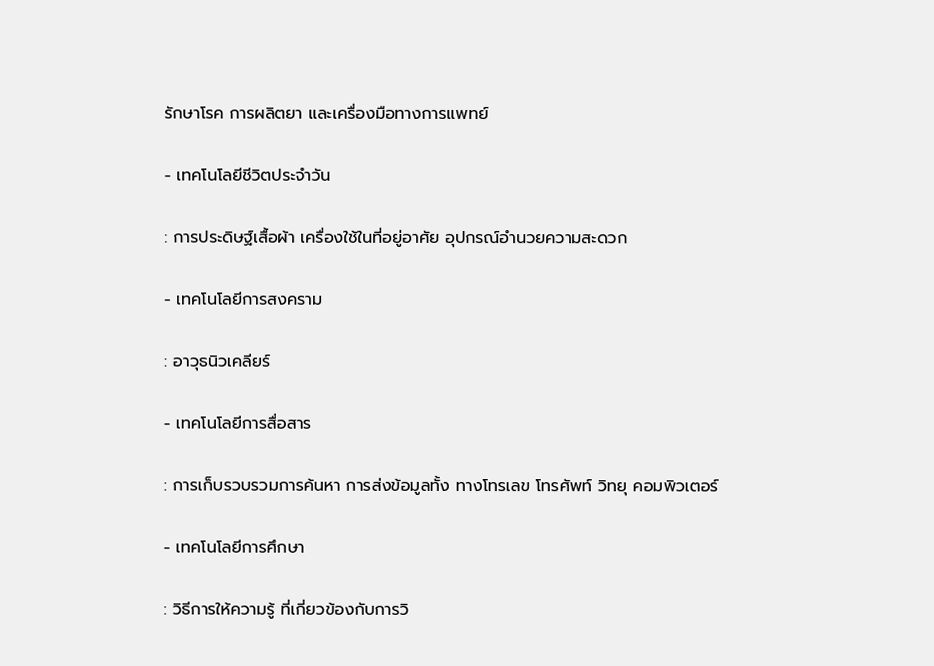รักษาโรค การผลิตยา และเครื่องมือทางการแพทย์

- เทคโนโลยีชีวิตประจำวัน

: การประดิษฐ์เสื้อผ้า เครื่องใช้ในที่อยู่อาศัย อุปกรณ์อำนวยความสะดวก

- เทคโนโลยีการสงคราม

: อาวุธนิวเคลียร์

- เทคโนโลยีการสื่อสาร

: การเก็บรวบรวมการค้นหา การส่งข้อมูลทั้ง ทางโทรเลข โทรศัพท์ วิทยุ คอมพิวเตอร์

- เทคโนโลยีการศึกษา

: วิธีการให้ความรู้ ที่เกี่ยวข้องกับการวิ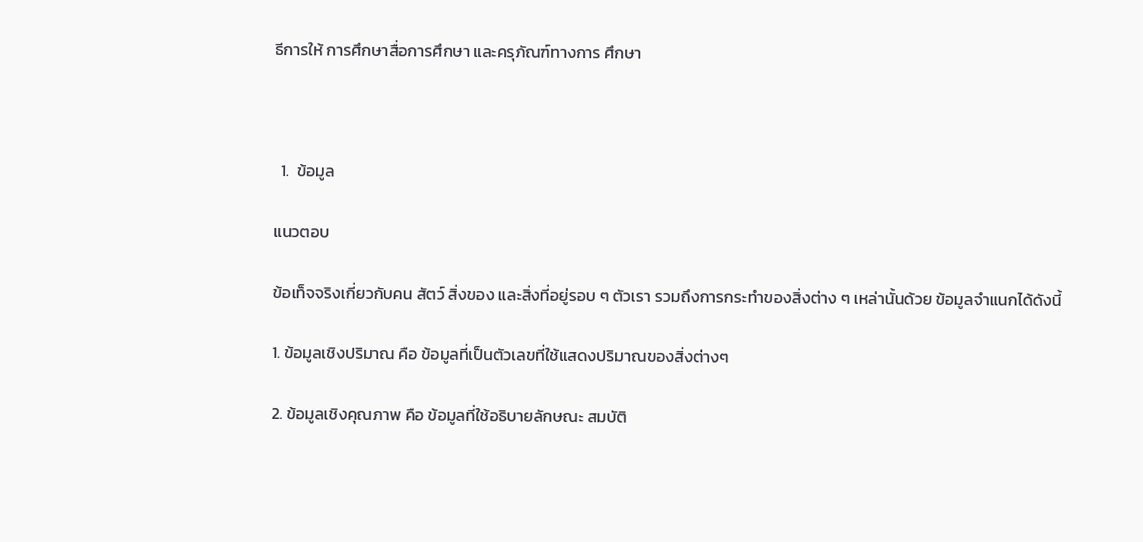ธีการให้ การศึกษาสื่อการศึกษา และครุภัณฑ์ทางการ ศึกษา



  1.  ข้อมูล

แนวตอบ

ข้อเท็จจริงเกี่ยวกับคน สัตว์ สิ่งของ และสิ่งที่อยู่รอบ ๆ ตัวเรา รวมถึงการกระทำของสิ่งต่าง ๆ เหล่านั้นด้วย ข้อมูลจำแนกได้ดังนี้

1. ข้อมูลเชิงปริมาณ คือ ข้อมูลที่เป็นตัวเลขที่ใช้แสดงปริมาณของสิ่งต่างๆ

2. ข้อมูลเชิงคุณภาพ คือ ข้อมูลที่ใช้อธิบายลักษณะ สมบัติ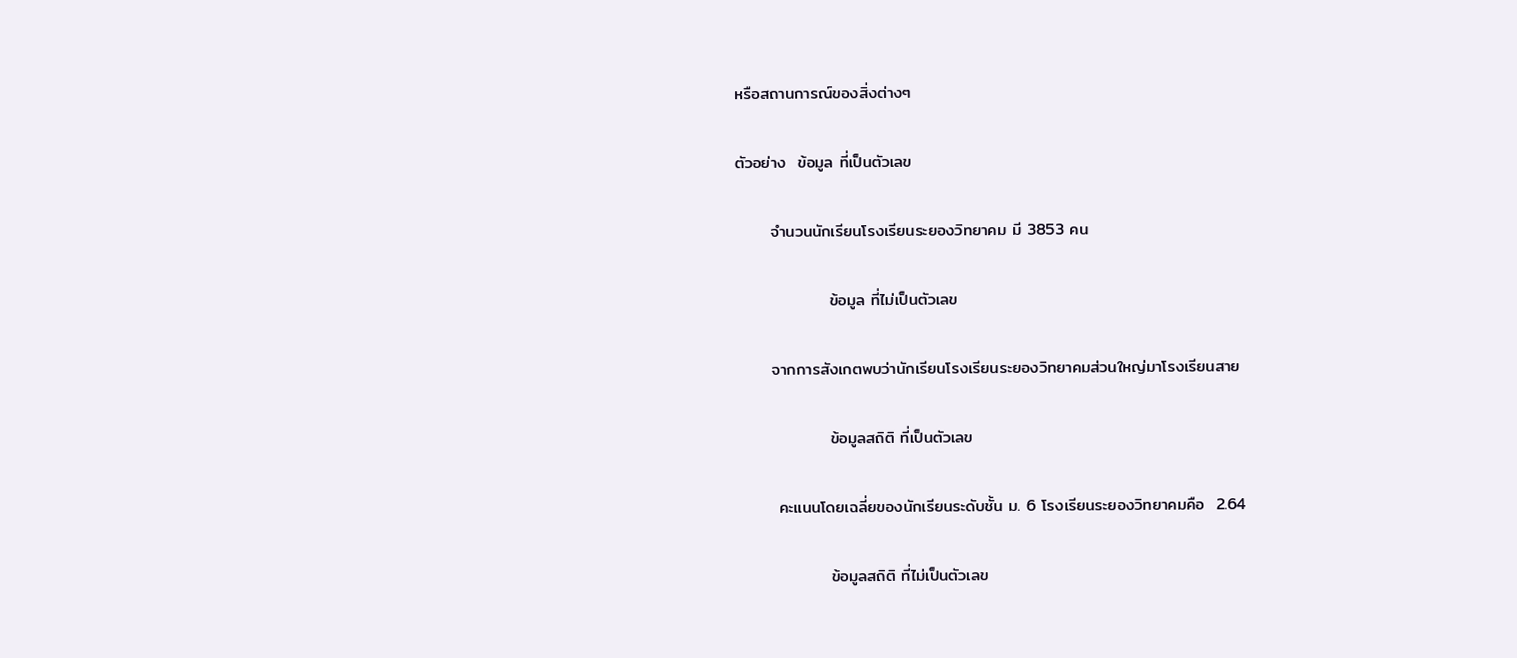หรือสถานการณ์ของสิ่งต่างๆ

ตัวอย่าง  ข้อมูล ที่เป็นตัวเลข

      จำนวนนักเรียนโรงเรียนระยองวิทยาคม มี 3853 คน

                ข้อมูล ที่ไม่เป็นตัวเลข

      จากการสังเกตพบว่านักเรียนโรงเรียนระยองวิทยาคมส่วนใหญ่มาโรงเรียนสาย

                ข้อมูลสถิติ ที่เป็นตัวเลข

       คะแนนโดยเฉลี่ยของนักเรียนระดับชั้น ม. 6 โรงเรียนระยองวิทยาคมคือ  2.64

                ข้อมูลสถิติ ที่ไม่เป็นตัวเลข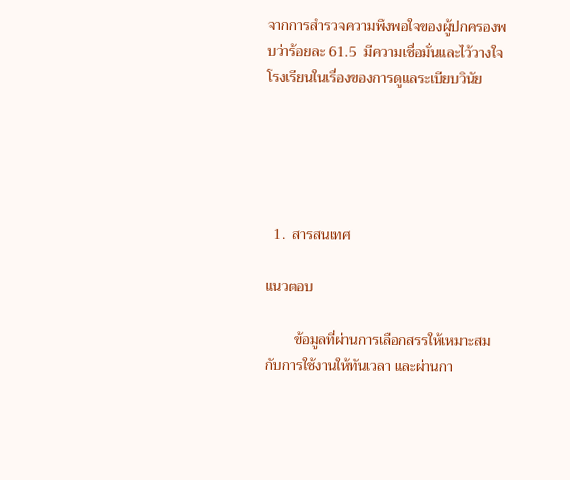จากการสำรวจความพึงพอใจของผู้ปกครองพบว่าร้อยละ 61.5  มีความเชื่อมั่นและไว้วางใจโรงเรียนในเรื่องของการดูแลระเบียบวินัย





  1.  สารสนเทศ

แนวตอบ

        ข้อมูลที่ผ่านการเลือกสรรให้เหมาะสมกับการใช้งานให้ทันเวลา และผ่านกา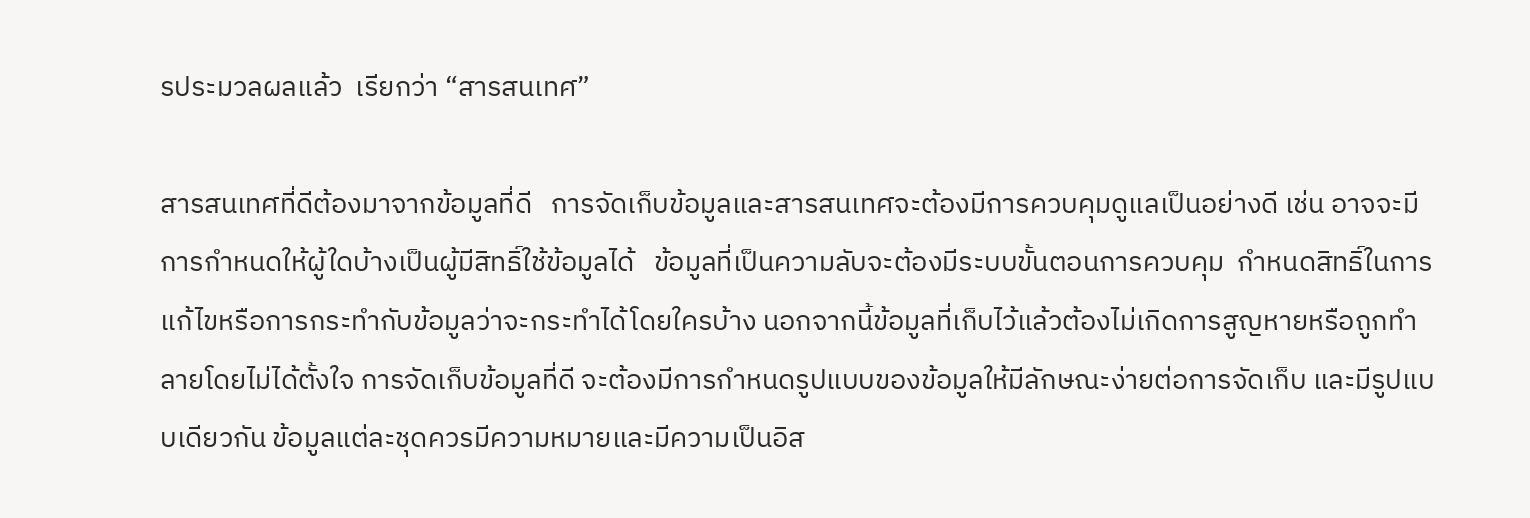รประมวลผลแล้ว  เรียกว่า “สารสนเทศ”

สารสนเทศที่ดีต้องมาจากข้อมูลที่ดี   การจัดเก็บข้อมูลและสารสนเทศจะต้องมีการควบคุมดูแลเป็นอย่างดี เช่น อาจจะมีการกำหนดให้ผู้ใดบ้างเป็นผู้มีสิทธิ์ใช้ข้อมูลได้   ข้อมูลที่เป็นความลับจะต้องมีระบบขั้นตอนการควบคุม  กำหนดสิทธิ์ในการแก้ไขหรือการกระทำกับข้อมูลว่าจะกระทำได้โดยใครบ้าง นอกจากนี้ข้อมูลที่เก็บไว้แล้วต้องไม่เกิดการสูญหายหรือถูกทำลายโดยไม่ได้ตั้งใจ การจัดเก็บข้อมูลที่ดี จะต้องมีการกำหนดรูปแบบของข้อมูลให้มีลักษณะง่ายต่อการจัดเก็บ และมีรูปแบบเดียวกัน ข้อมูลแต่ละชุดควรมีความหมายและมีความเป็นอิส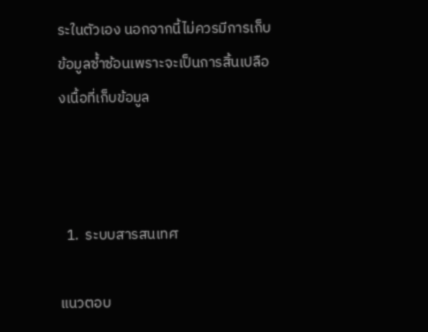ระในตัวเอง นอกจากนี้ไม่ควรมีการเก็บข้อมูลซ้ำซ้อนเพราะจะเป็นการสิ้นเปลืองเนื้อที่เก็บข้อมูล



  1.  ระบบสารสนเทศ

แนวตอบ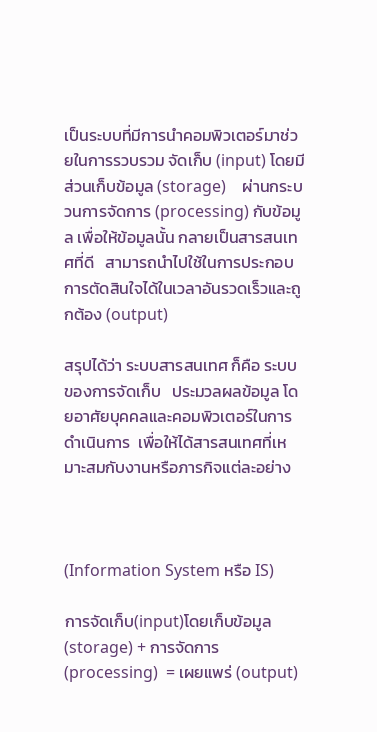เป็นระบบที่มีการนำคอมพิวเตอร์มาช่วยในการรวบรวม จัดเก็บ (input) โดยมีส่วนเก็บข้อมูล (storage)    ผ่านกระบวนการจัดการ (processing) กับข้อมูล เพื่อให้ข้อมูลนั้น กลายเป็นสารสนเทศที่ดี   สามารถนำไปใช้ในการประกอบการตัดสินใจได้ในเวลาอันรวดเร็วและถูกต้อง (output)

สรุปได้ว่า ระบบสารสนเทศ ก็คือ ระบบของการจัดเก็บ   ประมวลผลข้อมูล โดยอาศัยบุคคลและคอมพิวเตอร์ในการดำเนินการ  เพื่อให้ได้สารสนเทศที่เหมาะสมกับงานหรือภารกิจแต่ละอย่าง



(Information System หรือ IS)

การจัดเก็บ(input)โดยเก็บข้อมูล (storage) + การจัดการ (processing)  = เผยแพร่ (output)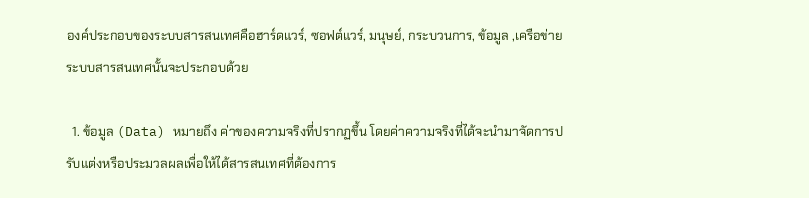องค์ประกอบของระบบสารสนเทศคือฮาร์ดแวร์, ซอฟต์แวร์, มนุษย์, กระบวนการ, ข้อมูล ,เครือข่าย    ระบบสารสนเทศนั้นจะประกอบด้วย

  1. ข้อมูล (Data) หมายถึง ค่าของความจริงที่ปรากฏขึ้น โดยค่าความจริงที่ได้จะนำมาจัดการปรับแต่งหรือประมวลผลเพื่อให้ได้สารสนเทศที่ต้องการ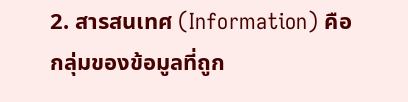2. สารสนเทศ (Information) คือ กลุ่มของข้อมูลที่ถูก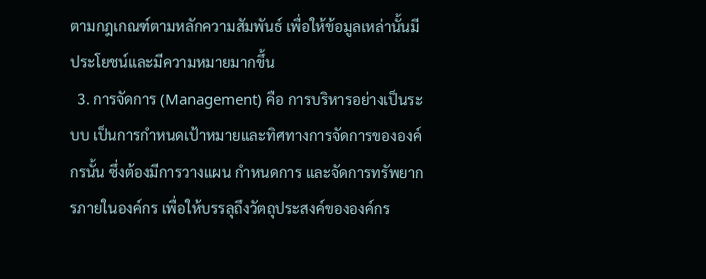ตามกฎเกณฑ์ตามหลักความสัมพันธ์ เพื่อให้ข้อมูลเหล่านั้นมีประโยชน์และมีความหมายมากขึ้น
  3. การจัดการ (Management) คือ การบริหารอย่างเป็นระบบ เป็นการกำหนดเป้าหมายและทิศทางการจัดการขององค์กรนั้น ซึ่งต้องมีการวางแผน กำหนดการ และจัดการทรัพยากรภายในองค์กร เพื่อให้บรรลุถึงวัตถุประสงค์ขององค์กร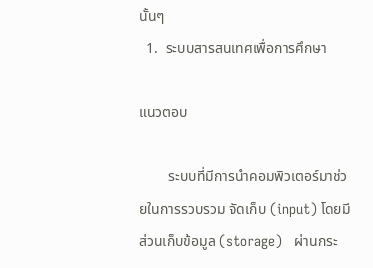นั้นๆ
  1.  ระบบสารสนเทศเพื่อการศึกษา

แนวตอบ

        ระบบที่มีการนำคอมพิวเตอร์มาช่วยในการรวบรวม จัดเก็บ (input) โดยมีส่วนเก็บข้อมูล (storage)   ผ่านกระ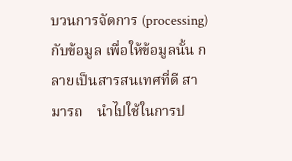บวนการจัดการ (processing) กับข้อมูล เพื่อให้ข้อมูลนั้น กลายเป็นสารสนเทศที่ดี สามารถ    นำไปใช้ในการป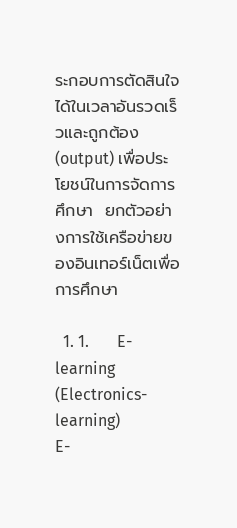ระกอบการตัดสินใจได้ในเวลาอันรวดเร็วและถูกต้อง (output) เพื่อประโยชน์ในการจัดการศึกษา  ยกตัวอย่างการใช้เครือข่ายของอินเทอร์เน็ตเพื่อการศึกษา

  1. 1.       E-learning (Electronics-learning)                                                                                   E-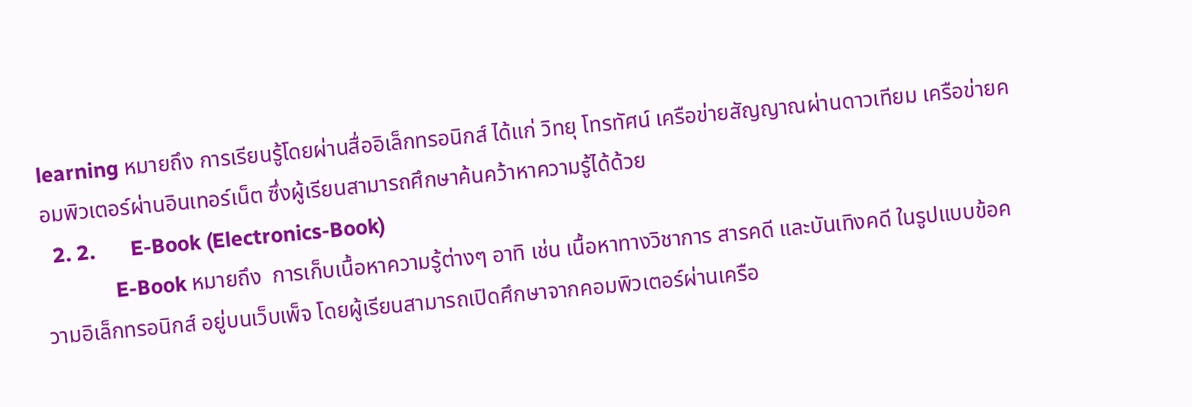learning หมายถึง การเรียนรู้โดยผ่านสื่ออิเล็กทรอนิกส์ ได้แก่ วิทยุ โทรทัศน์ เครือข่ายสัญญาณผ่านดาวเทียม เครือข่ายคอมพิวเตอร์ผ่านอินเทอร์เน็ต ซึ่งผู้เรียนสามารถศึกษาค้นคว้าหาความรู้ได้ด้วย
  2. 2.       E-Book (Electronics-Book)
              E-Book หมายถึง  การเก็บเนื้อหาความรู้ต่างๆ อาทิ เช่น เนื้อหาทางวิชาการ สารคดี และบันเทิงคดี ในรูปแบบข้อความอิเล็กทรอนิกส์ อยู่บนเว็บเพ็จ โดยผู้เรียนสามารถเปิดศึกษาจากคอมพิวเตอร์ผ่านเครือ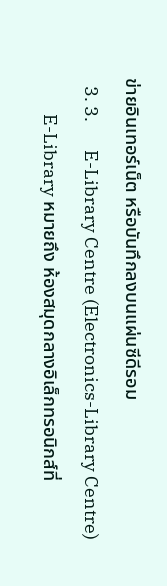ข่ายอินเทอร์เน็ต หรือบันทึกลงบนแผ่นซีดีรอม
  3. 3.       E-Library Centre (Electronics-Library Centre)
         E-Library หมายถึง ห้องสมุดกลางอิเล็กทรอนิกส์ที่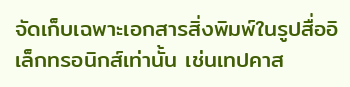จัดเก็บเฉพาะเอกสารสิ่งพิมพ์ในรูปสื่ออิเล็กทรอนิกส์เท่านั้น เช่นเทปคาส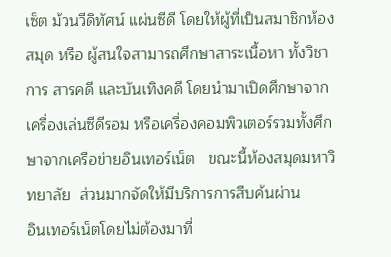เซ็ต ม้วนวีดิทัศน์ แผ่นซีดี โดยให้ผู้ที่เป็นสมาชิกห้องสมุด หรือ ผู้สนใจสามารถศึกษาสาระเนื้อหา ทั้งวิชาการ สารคดี และบันเทิงคดี โดยนำมาเปิดศึกษาจากเครื่องเล่นซีดีรอม หรือเครื่องคอมพิวเตอร์รวมทั้งศึกษาจากเครือข่ายอินเทอร์เน็ต   ขณะนี้ห้องสมุดมหาวิทยาลัย  ส่วนมากจัดให้มีบริการการสืบค้นผ่าน        อินเทอร์เน็ตโดยไม่ต้องมาที่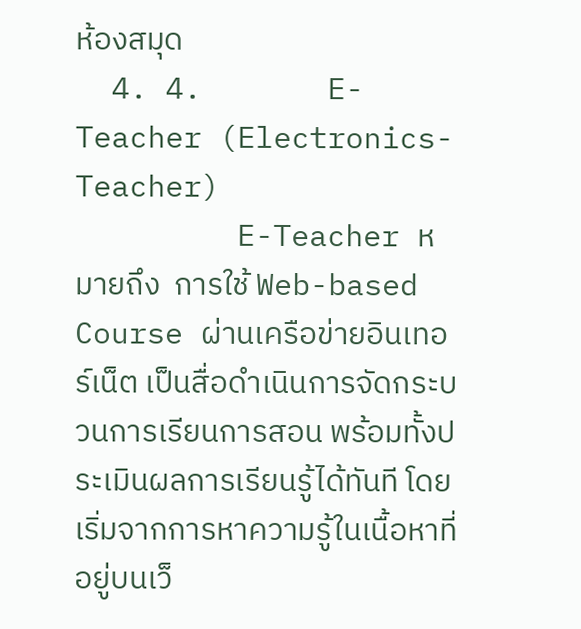ห้องสมุด
  4. 4.       E-Teacher (Electronics-Teacher)
         E-Teacher หมายถึง  การใช้ Web-based Course ผ่านเครือข่ายอินเทอร์เน็ต เป็นสื่อดำเนินการจัดกระบวนการเรียนการสอน พร้อมทั้งประเมินผลการเรียนรู้ได้ทันที โดยเริ่มจากการหาความรู้ในเนื้อหาที่อยู่บนเว็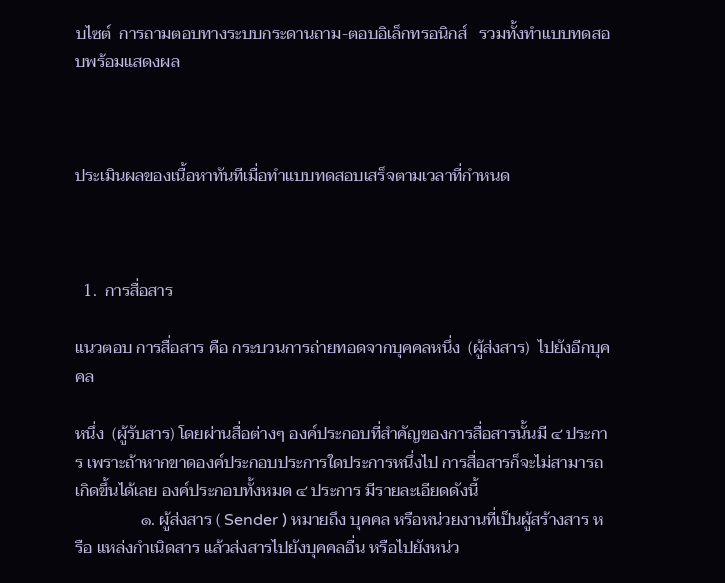บไซต์  การถามตอบทางระบบกระดานถาม-ตอบอิเล็กทรอนิกส์   รวมทั้งทำแบบทดสอบพร้อมแสดงผล



ประเมินผลของเนื้อหาทันทีเมื่อทำแบบทดสอบเสร็จตามเวลาที่กำหนด



  1.  การสื่อสาร

แนวตอบ การสื่อสาร คือ กระบวนการถ่ายทอดจากบุคคลหนึ่ง  (ผู้ส่งสาร)  ไปยังอีกบุคคล

หนึ่ง  (ผู้รับสาร) โดยผ่านสื่อต่างๆ องค์ประกอบที่สำคัญของการสื่อสารนั้นมี ๔ ประการ เพราะถ้าหากขาดองค์ประกอบประการใดประการหนึ่งไป การสื่อสารก็จะไม่สามารถเกิดขึ้นได้เลย องค์ประกอบทั้งหมด ๔ ประการ มีรายละเอียดดังนี้
                ๑. ผู้ส่งสาร ( Sender ) หมายถึง บุคคล หรือหน่วยงานที่เป็นผู้สร้างสาร หรือ แหล่งกำเนิดสาร แล้วส่งสารไปยังบุคคลอื่น หรือไปยังหน่ว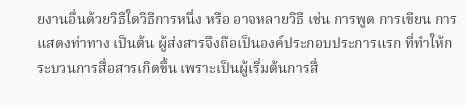ยงานอื่นด้วยวิธีใดวิธีการหนึ่ง หรือ อาจหลายวิธี เช่น การพูด การเขียน การแสดงท่าทาง เป็นต้น ผู้ส่งสารจึงถือเป็นองค์ประกอบประการแรก ที่ทำให้กระบวนการสื่อสารเกิดขึ้น เพราะเป็นผู้เริ่มต้นการสื่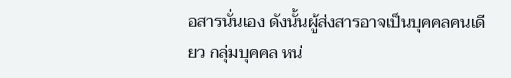อสารนั่นเอง ดังนั้นผู้ส่งสารอาจเป็นบุคคลคนเดียว กลุ่มบุคคล หน่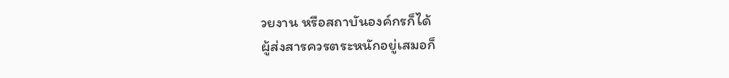วยงาน หรือสถาบันองค์กรก็ได้
ผู้ส่งสารควรตระหนักอยู่เสมอก็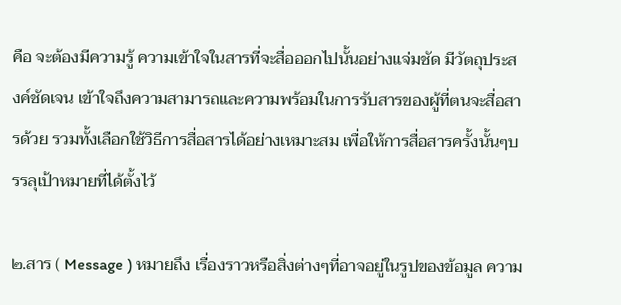คือ จะต้องมีความรู้ ความเข้าใจในสารที่จะสื่อออกไปนั้นอย่างแจ่มชัด มีวัตถุประสงค์ชัดเจน เข้าใจถึงความสามารถและความพร้อมในการรับสารของผู้ที่ตนจะสื่อสารด้วย รวมทั้งเลือกใช้วิธีการสื่อสารได้อย่างเหมาะสม เพื่อให้การสื่อสารครั้งนั้นๆบรรลุเป้าหมายที่ได้ตั้งไว้

๒.สาร ( Message ) หมายถึง เรื่องราวหรือสิ่งต่างๆที่อาจอยู่ในรูปของข้อมูล ความ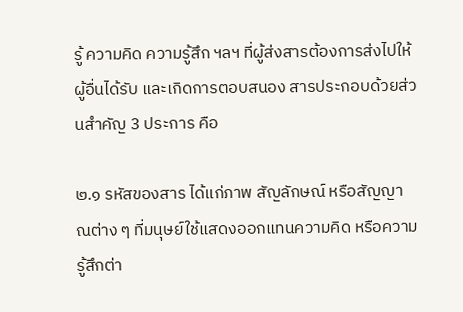รู้ ความคิด ความรู้สึก ฯลฯ ที่ผู้ส่งสารต้องการส่งไปให้ผู้อื่นได้รับ และเกิดการตอบสนอง สารประกอบด้วยส่วนสำคัญ 3 ประการ คือ

๒.๑ รหัสของสาร ได้แก่ภาพ สัญลักษณ์ หรือสัญญาณต่าง ๆ ที่มนุษย์ใช้แสดงออกแทนความคิด หรือความรู้สึกต่า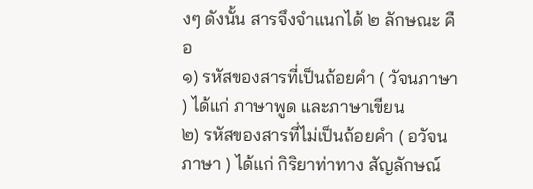งๆ ดังนั้น สารจึงจำแนกได้ ๒ ลักษณะ คือ
๑) รหัสของสารที่เป็นถ้อยคำ ( วัจนภาษา ) ได้แก่ ภาษาพูด และภาษาเขียน
๒) รหัสของสารที่ไม่เป็นถ้อยคำ ( อวัจนภาษา ) ได้แก่ กิริยาท่าทาง สัญลักษณ์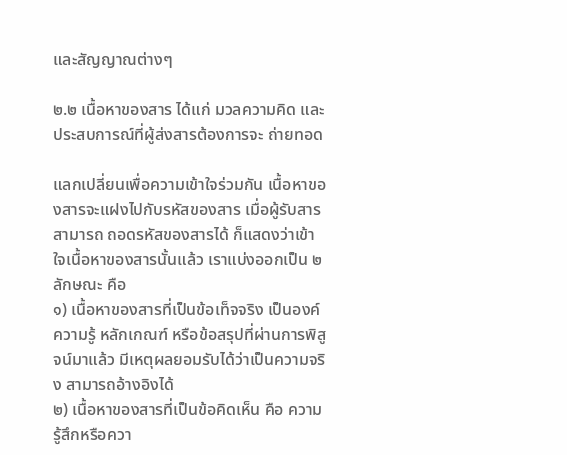และสัญญาณต่างๆ

๒.๒ เนื้อหาของสาร ได้แก่ มวลความคิด และประสบการณ์ที่ผู้ส่งสารต้องการจะ ถ่ายทอด

แลกเปลี่ยนเพื่อความเข้าใจร่วมกัน เนื้อหาของสารจะแฝงไปกับรหัสของสาร เมื่อผู้รับสารสามารถ ถอดรหัสของสารได้ ก็แสดงว่าเข้าใจเนื้อหาของสารนั้นแล้ว เราแบ่งออกเป็น ๒ ลักษณะ คือ
๑) เนื้อหาของสารที่เป็นข้อเท็จจริง เป็นองค์ความรู้ หลักเกณฑ์ หรือข้อสรุปที่ผ่านการพิสูจน์มาแล้ว มีเหตุผลยอมรับได้ว่าเป็นความจริง สามารถอ้างอิงได้
๒) เนื้อหาของสารที่เป็นข้อคิดเห็น คือ ความรู้สึกหรือควา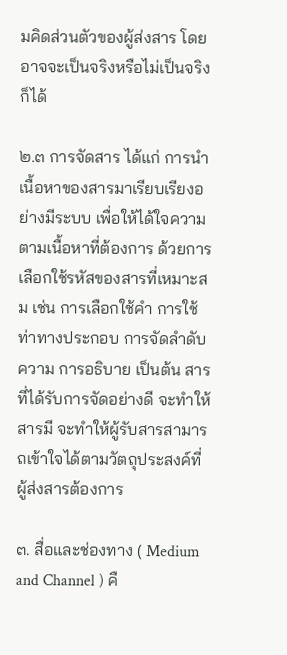มคิดส่วนตัวของผู้ส่งสาร โดยอาจจะเป็นจริงหรือไม่เป็นจริงก็ได้

๒.๓ การจัดสาร ได้แก่ การนำเนื้อหาของสารมาเรียบเรียงอย่างมีระบบ เพื่อให้ได้ใจความตามเนื้อหาที่ต้องการ ด้วยการเลือกใช้รหัสของสารที่เหมาะสม เช่น การเลือกใช้คำ การใช้ท่าทางประกอบ การจัดลำดับความ การอธิบาย เป็นต้น สารที่ได้รับการจัดอย่างดี จะทำให้สารมี จะทำให้ผู้รับสารสามารถเข้าใจได้ตามวัตถุประสงค์ที่ผู้ส่งสารต้องการ

๓. สื่อและช่องทาง ( Medium and Channel ) คื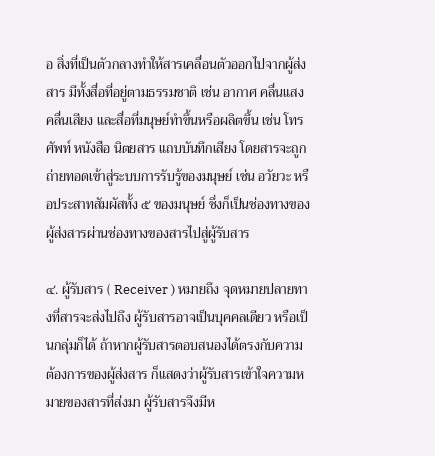อ สิ่งที่เป็นตัวกลางทำให้สารเคลื่อนตัวออกไปจากผู้ส่งสาร มีทั้งสื่อที่อยู่ตามธรรมชาติ เช่น อากาศ คลื่นแสง คลื่นเสียง และสื่อที่มนุษย์ทำขึ้นหรือผลิตขึ้น เช่น โทรศัพท์ หนังสือ นิตยสาร แถบบันทึกเสียง โดยสารจะถูกถ่ายทอดเข้าสู่ระบบการรับรู้ของมนุษย์ เช่น อวัยวะ หรือประสาทสัมผัสทั้ง ๕ ของมนุษย์ ซึ่งก็เป็นช่องทางของผู้ส่งสารผ่านช่องทางของสารไปสู่ผู้รับสาร

๔. ผู้รับสาร ( Receiver ) หมายถึง จุดหมายปลายทางที่สารจะส่งไปถึง ผู้รับสารอาจเป็นบุคคลเดียว หรือเป็นกลุ่มก็ได้ ถ้าหากผู้รับสารตอบสนองได้ตรงกับความต้องการของผู้ส่งสาร ก็แสดงว่าผู้รับสารเข้าใจความหมายของสารที่ส่งมา ผู้รับสารจึงมีห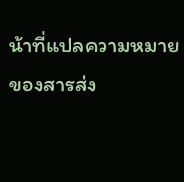น้าที่แปลความหมายของสารส่ง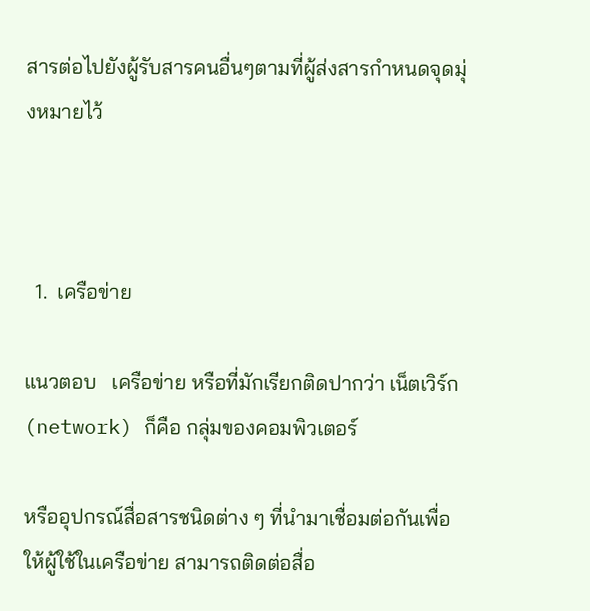สารต่อไปยังผู้รับสารคนอื่นๆตามที่ผู้ส่งสารกำหนดจุดมุ่งหมายไว้



  1.  เครือข่าย

แนวตอบ   เครือข่าย หรือที่มักเรียกติดปากว่า เน็ตเวิร์ก (network) ก็คือ กลุ่มของคอมพิวเตอร์

หรืออุปกรณ์สื่อสารชนิดต่าง ๆ ที่นำมาเชื่อมต่อกันเพื่อให้ผู้ใช้ในเครือข่าย สามารถติดต่อสื่อ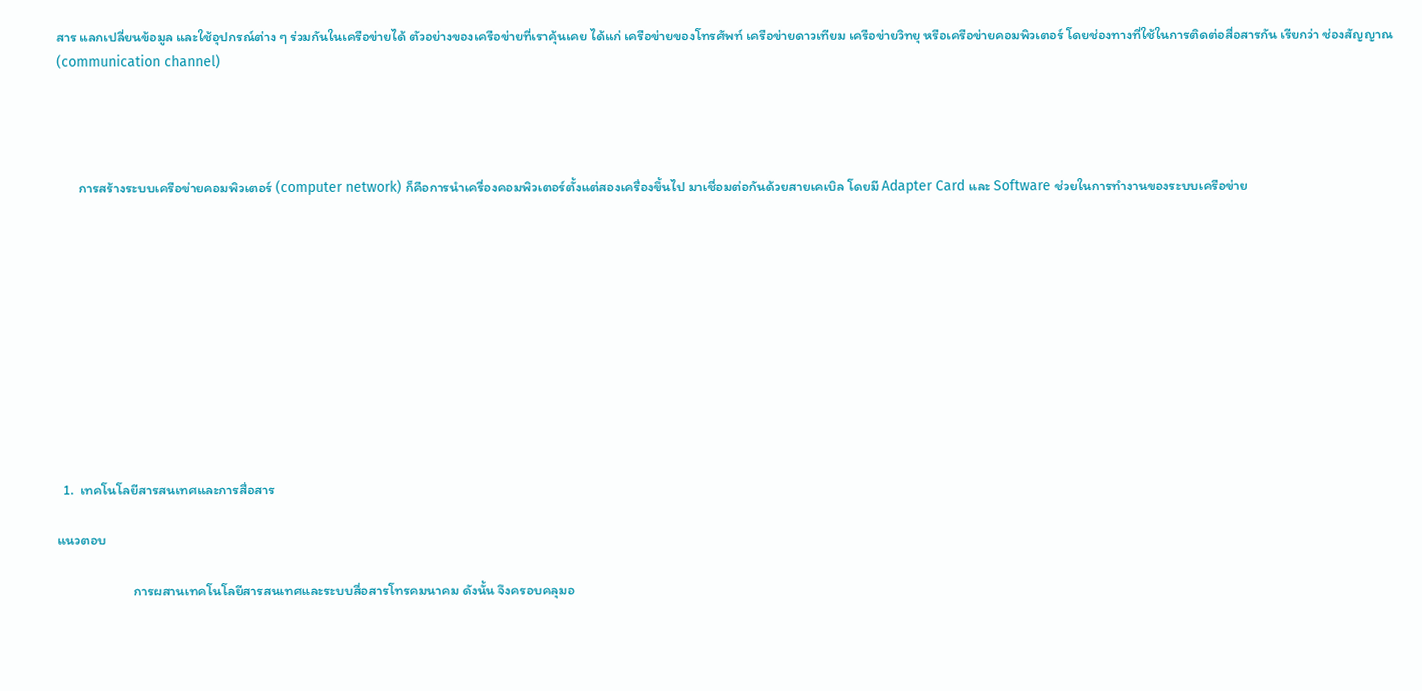สาร แลกเปลี่ยนข้อมูล และใช้อุปกรณ์ต่าง ๆ ร่วมกันในเครือข่ายได้ ตัวอย่างของเครือข่ายที่เราคุ้นเคย ได้แก่ เครือข่ายของโทรศัพท์ เครือข่ายดาวเทียม เครือข่ายวิทยุ หรือเครือข่ายคอมพิวเตอร์ โดยช่องทางที่ใช้ในการติดต่อสื่อสารกัน เรียกว่า ช่องสัญญาณ (communication channel)




       การสร้างระบบเครือข่ายคอมพิวเตอร์ (computer network) ก็คือการนำเครื่องคอมพิวเตอร์ตั้งแต่สองเครื่องขึ้นไป มาเชื่อมต่อกันด้วยสายเคเบิล โดยมี Adapter Card และ Software ช่วยในการทำงานของระบบเครือข่าย











  1.  เทคโนโลยีสารสนเทศและการสื่อสาร

แนวตอบ

                        การผสานเทคโนโลยีสารสนเทศและระบบสื่อสารโทรคมนาคม ดังนั้น จึงครอบคลุมอ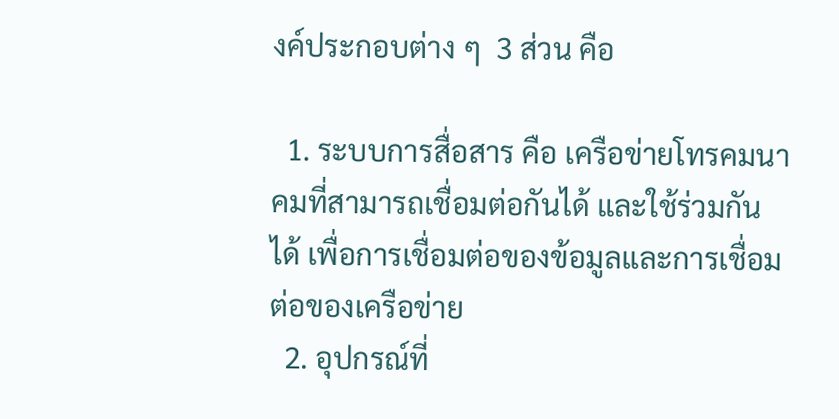งค์ประกอบต่าง ๆ  3 ส่วน คือ

  1. ระบบการสื่อสาร คือ เครือข่ายโทรคมนาคมที่สามารถเชื่อมต่อกันได้ และใช้ร่วมกันได้ เพื่อการเชื่อมต่อของข้อมูลและการเชื่อมต่อของเครือข่าย
  2. อุปกรณ์ที่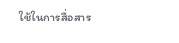ใช้ในการสื่อสาร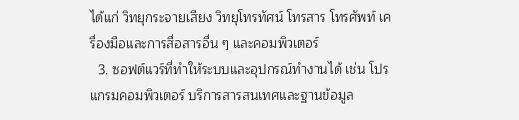ได้แก่ วิทยุกระจายเสียง วิทยุโทรทัศน์ โทรสาร โทรศัพท์ เครื่องมือและการสื่อสารอื่น ๆ และคอมพิวเตอร์
  3. ซอฟต์แวร์ที่ทำให้ระบบและอุปกรณ์ทำงานได้ เช่น โปรแกรมคอมพิวเตอร์ บริการสารสนเทศและฐานข้อมูล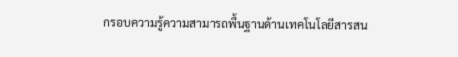กรอบความรู้ความสามารถพื้นฐานด้านเทคโนโลยีสารสน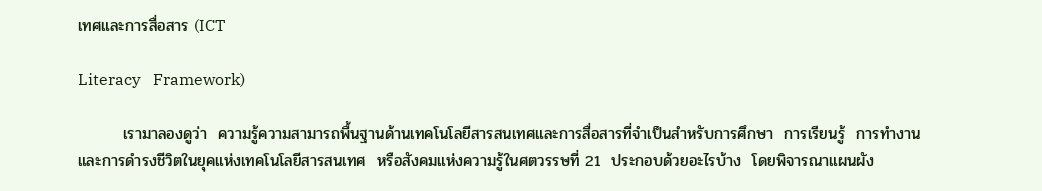เทศและการสื่อสาร (ICT

Literacy   Framework)

        เรามาลองดูว่า  ความรู้ความสามารถพื้นฐานด้านเทคโนโลยีสารสนเทศและการสื่อสารที่จำเป็นสำหรับการศึกษา  การเรียนรู้  การทำงาน  และการดำรงชีวิตในยุคแห่งเทคโนโลยีสารสนเทศ  หรือสังคมแห่งความรู้ในศตวรรษที่ 21  ประกอบด้วยอะไรบ้าง  โดยพิจารณาแผนผัง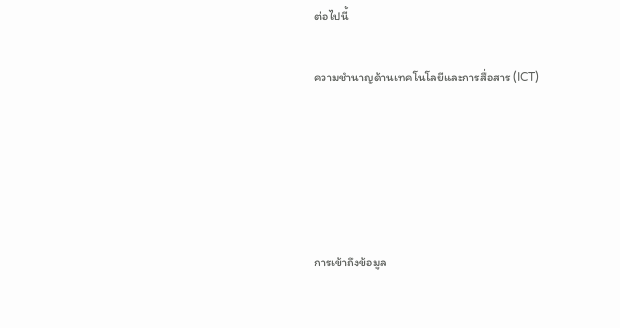ต่อไปนี้

ความชำนาญด้านเทคโนโลยีและการสื่อสาร (ICT)





การเข้าถึงข้อมูล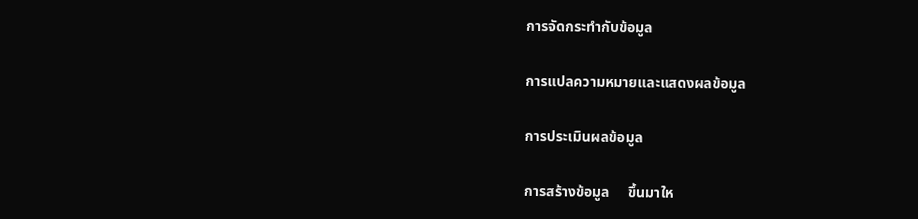การจัดกระทำกับข้อมูล

การแปลความหมายและแสดงผลข้อมูล

การประเมินผลข้อมูล

การสร้างข้อมูล     ขึ้นมาให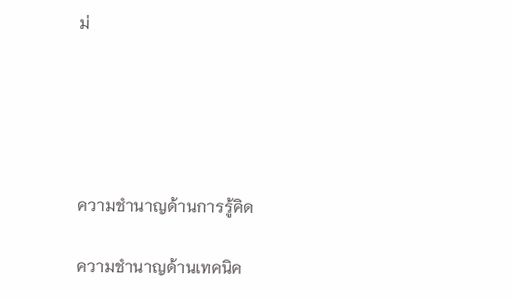ม่





ความชำนาญด้านการรู้คิด

ความชำนาญด้านเทคนิค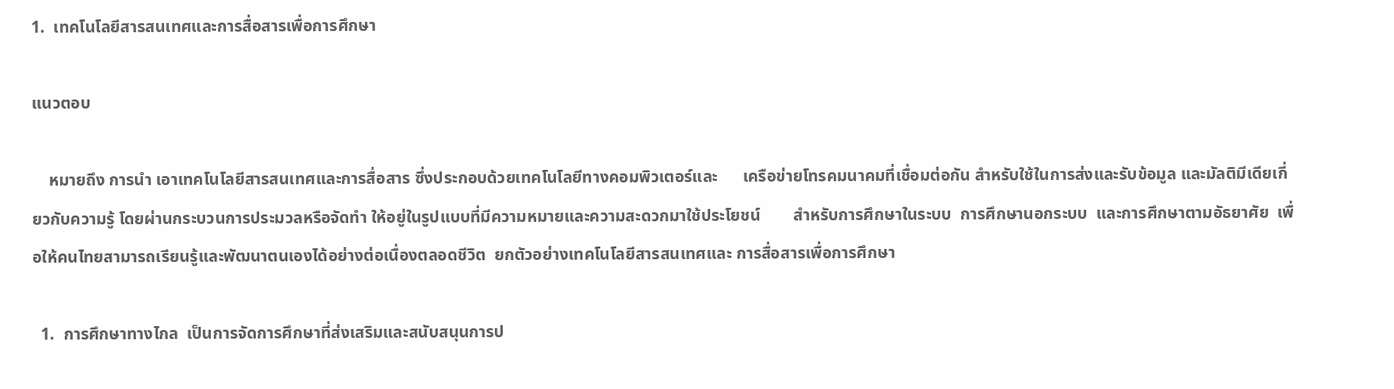1.  เทคโนโลยีสารสนเทศและการสื่อสารเพื่อการศึกษา

แนวตอบ

    หมายถึง การนำ เอาเทคโนโลยีสารสนเทศและการสื่อสาร ซึ่งประกอบด้วยเทคโนโลยีทางคอมพิวเตอร์และ      เครือข่ายโทรคมนาคมที่เชื่อมต่อกัน สำหรับใช้ในการส่งและรับข้อมูล และมัลติมีเดียเกี่ยวกับความรู้ โดยผ่านกระบวนการประมวลหรือจัดทำ ให้อยู่ในรูปแบบที่มีความหมายและความสะดวกมาใช้ประโยชน์        สำหรับการศึกษาในระบบ  การศึกษานอกระบบ  และการศึกษาตามอัธยาศัย  เพื่อให้คนไทยสามารถเรียนรู้และพัฒนาตนเองได้อย่างต่อเนื่องตลอดชีวิต  ยกตัวอย่างเทคโนโลยีสารสนเทศและ การสื่อสารเพื่อการศึกษา

  1.  การศึกษาทางไกล  เป็นการจัดการศึกษาที่ส่งเสริมและสนับสนุนการป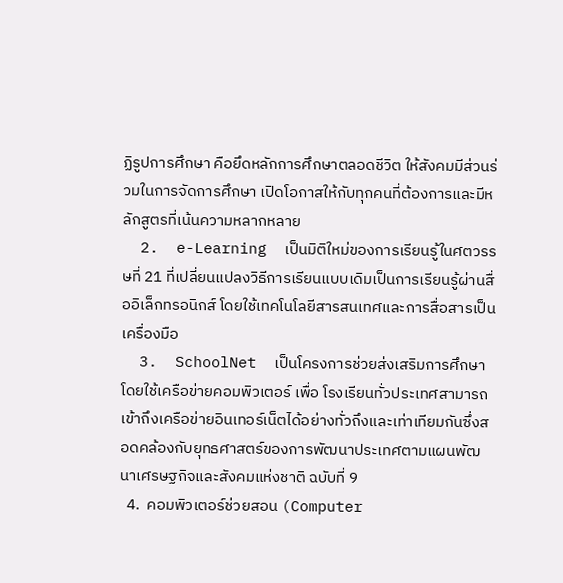ฏิรูปการศึกษา คือยึดหลักการศึกษาตลอดชีวิต ให้สังคมมีส่วนร่วมในการจัดการศึกษา เปิดโอกาสให้กับทุกคนที่ต้องการและมีหลักสูตรที่เน้นความหลากหลาย
  2.  e-Learning  เป็นมิติใหม่ของการเรียนรู้ในศตวรรษที่ 21 ที่เปลี่ยนแปลงวิธีการเรียนแบบเดิมเป็นการเรียนรู้ผ่านสื่ออิเล็กทรอนิกส์ โดยใช้เทคโนโลยีสารสนเทศและการสื่อสารเป็นเครื่องมือ
  3.  SchoolNet  เป็นโครงการช่วยส่งเสริมการศึกษาโดยใช้เครือข่ายคอมพิวเตอร์ เพื่อ โรงเรียนทั่วประเทศสามารถเข้าถึงเครือข่ายอินเทอร์เน็ตได้อย่างทั่วถึงและเท่าเทียมกันซึ่งสอดคล้องกับยุทธศาสตร์ของการพัฒนาประเทศตามแผนพัฒนาเศรษฐกิจและสังคมแห่งชาติ ฉบับที่ 9
  4.  คอมพิวเตอร์ช่วยสอน (Computer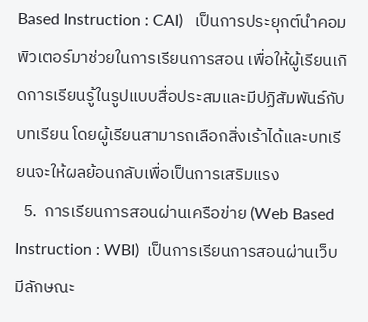Based Instruction : CAI)   เป็นการประยุกต์นำคอมพิวเตอร์มาช่วยในการเรียนการสอน เพื่อให้ผู้เรียนเกิดการเรียนรู้ในรูปแบบสื่อประสมและมีปฏิสัมพันธ์กับบทเรียน โดยผู้เรียนสามารถเลือกสิ่งเร้าได้และบทเรียนจะให้ผลย้อนกลับเพื่อเป็นการเสริมแรง
  5.  การเรียนการสอนผ่านเครือข่าย (Web Based Instruction : WBI)  เป็นการเรียนการสอนผ่านเว็บ มีลักษณะ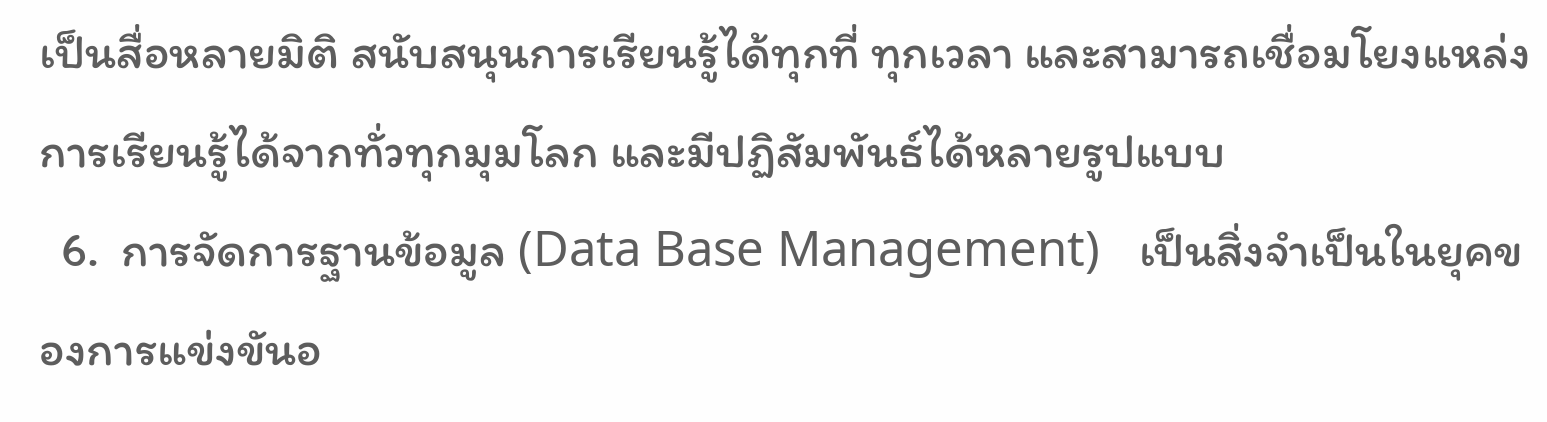เป็นสื่อหลายมิติ สนับสนุนการเรียนรู้ได้ทุกที่ ทุกเวลา และสามารถเชื่อมโยงแหล่งการเรียนรู้ได้จากทั่วทุกมุมโลก และมีปฏิสัมพันธ์ได้หลายรูปแบบ
  6.  การจัดการฐานข้อมูล (Data Base Management)   เป็นสิ่งจำเป็นในยุคของการแข่งขันอ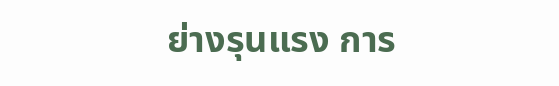ย่างรุนแรง การ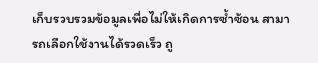เก็บรวบรวมข้อมูลเพื่อไม่ให้เกิดการซ้ำซ้อน สามารถเลือกใช้งานได้รวดเร็ว ถู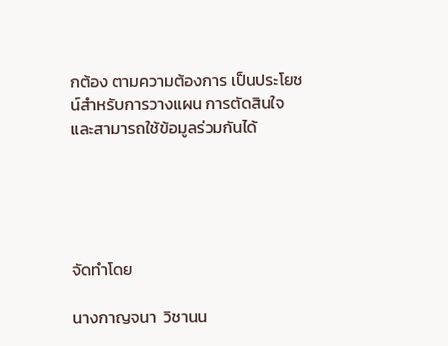กต้อง ตามความต้องการ เป็นประโยชน์สำหรับการวางแผน การตัดสินใจ และสามารถใช้ข้อมูลร่วมกันได้





จัดทำโดย

นางกาญจนา  วิชานน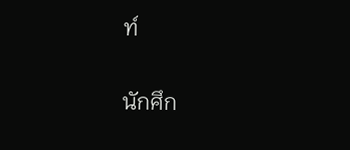ท์

นักศึก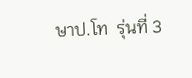ษาป.โท  รุ่นที่ 3